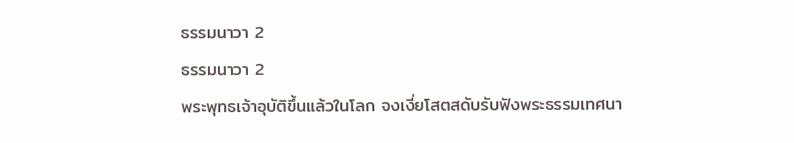ธรรมนาวา 2
ธรรมนาวา 2
พระพุทธเจ้าอุบัติขึ้นแล้วในโลก จงเงี่ยโสตสดับรับฟังพระธรรมเทศนา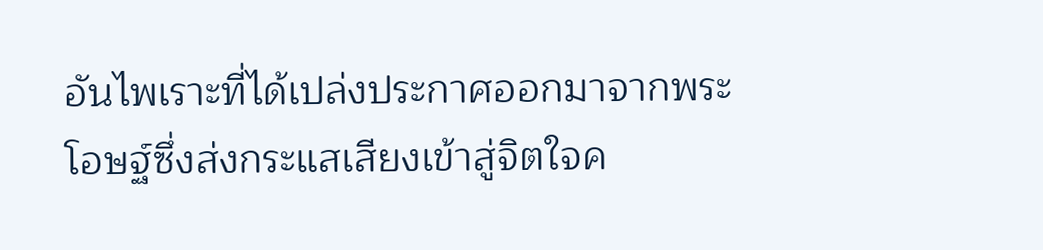อันไพเราะที่ได้เปล่งประกาศออกมาจากพระโอษฐ์ซึ่งส่งกระแสเสียงเข้าสู่จิตใจค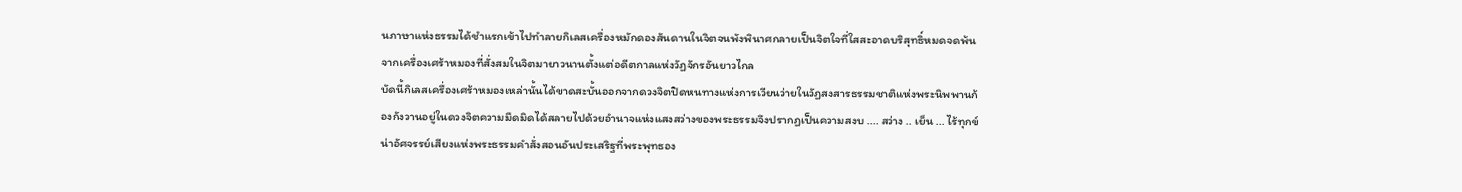นภาษาแห่งธรรมได้ชำแรกเข้าไปทำลายกิเลสเครื่องหมักดองสันดานในจิตจนพังพินาศกลายเป็นจิตใจที่ใสสะอาดบริสุทธิ์หมดจดพ้นจากเครื่องเศร้าหมองที่สั่งสมในจิตมายาวนานตั้งแต่อดีตกาลแห่งวัฏจักรอันยาวไกล
บัดนี้กิเลสเครื่องเศร้าหมองเหล่านั้นได้ขาดสะบั้นออกจากดวงจิตปิดหนทางแห่งการเวียนว่ายในวัฏสงสารธรรมชาติแห่งพระนิพพานก้องกังวานอยู่ในดวงจิตความมืดมิดได้สลายไปด้วยอำนาจแห่งแสงสว่างของพระธรรมจึงปรากฏเป็นความสงบ .... สว่าง .. เย็น ... ไร้ทุกข์
น่าอัศจรรย์เสียงแห่งพระธรรมคำสั่งสอนอันประเสริฐที่พระพุทธอง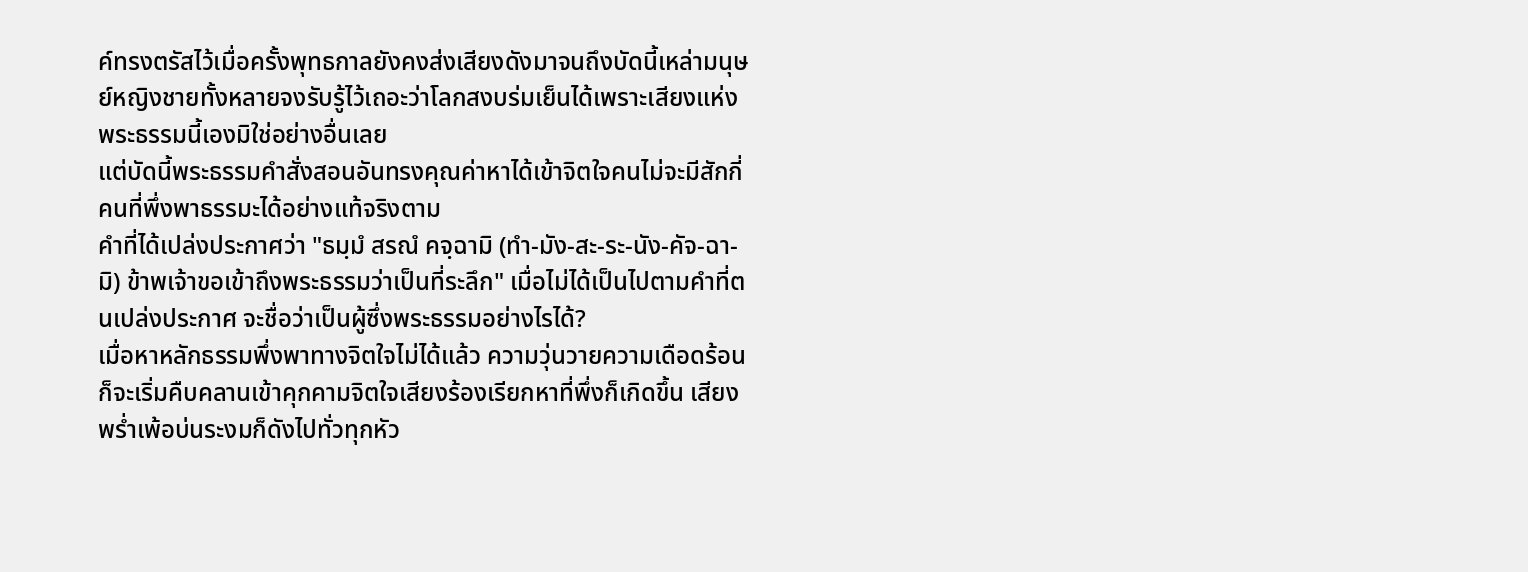ค์ทรงตรัสไว้เมื่อครั้งพุทธกาลยังคงส่งเสียงดังมาจนถึงบัดนี้เหล่ามนุษย์หญิงชายทั้งหลายจงรับรู้ไว้เถอะว่าโลกสงบร่มเย็นได้เพราะเสียงแห่งพระธรรมนี้เองมิใช่อย่างอื่นเลย
แต่บัดนี้พระธรรมคำสั่งสอนอันทรงคุณค่าหาได้เข้าจิตใจคนไม่จะมีสักกี่คนที่พึ่งพาธรรมะได้อย่างแท้จริงตาม
คำที่ได้เปล่งประกาศว่า "ธมฺมํ สรณํ คจฺฉามิ (ทำ-มัง-สะ-ระ-นัง-คัจ-ฉา-มิ) ข้าพเจ้าขอเข้าถึงพระธรรมว่าเป็นที่ระลึก" เมื่อไม่ได้เป็นไปตามคำที่ตนเปล่งประกาศ จะชื่อว่าเป็นผู้ซึ่งพระธรรมอย่างไรได้?
เมื่อหาหลักธรรมพึ่งพาทางจิตใจไม่ได้แล้ว ความวุ่นวายความเดือดร้อน ก็จะเริ่มคืบคลานเข้าคุกคามจิตใจเสียงร้องเรียกหาที่พึ่งก็เกิดขึ้น เสียงพร่ำเพ้อบ่นระงมก็ดังไปทั่วทุกหัว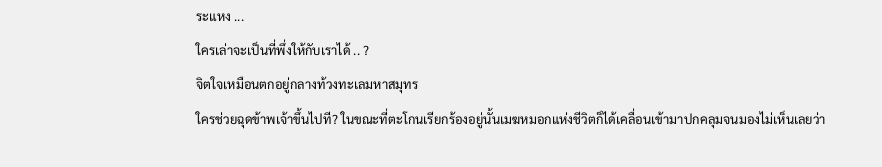ระแหง ...
ใครเล่าจะเป็นที่พึ่งให้กับเราได้ .. ?
จิตใจเหมือนตกอยู่กลางท้วงทะเลมหาสมุทร
ใครช่วยฉุดข้าพเจ้าขึ้นไปที? ในขณะที่ตะโกนเรียกร้องอยู่นั้นเมฆหมอกแห่งชีวิตก็ได้เคลื่อนเข้ามาปกคลุมจนมองไม่เห็นเลยว่า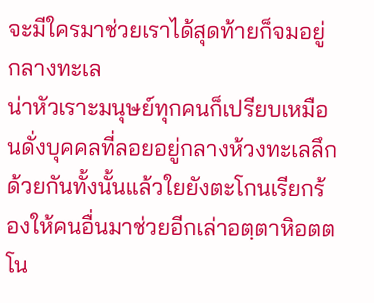จะมีใครมาช่วยเราได้สุดท้ายก็จมอยู่กลางทะเล
น่าหัวเราะมนุษย์ทุกคนก็เปรียบเหมือนดั่งบุคคลที่ลอยอยู่กลางห้วงทะเลลึกด้วยกันทั้งนั้นแล้วใยยังตะโกนเรียกร้องให้คนอื่นมาช่วยอีกเล่าอตฺตาหิอตตโน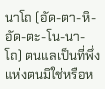นาโถ (อัด-ตา-หิ-อัด-ตะ-โน-นา-โถ) ตนแลเป็นที่พึ่งแห่งตนมิใช่หรือห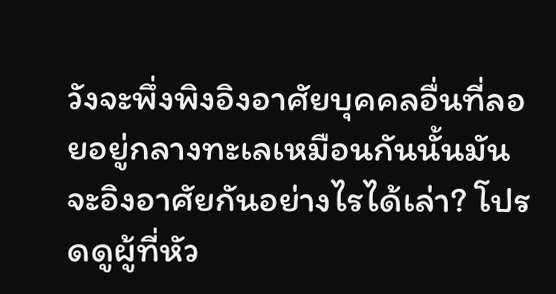วังจะพึ่งพิงอิงอาศัยบุคคลอื่นที่ลอยอยู่กลางทะเลเหมือนกันนั้นมันจะอิงอาศัยกันอย่างไรได้เล่า? โปรดดูผู้ที่หัว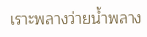เราะพลางว่ายน้ำพลาง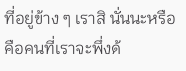ที่อยู่ข้าง ๆ เราสิ นั่นนะหรือคือคนที่เราจะพึ่งด้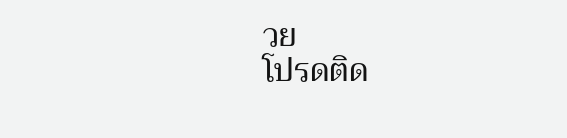วย
โปรดติด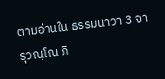ตามอ่านใน ธรรมนาวา 3 จารุวณฺโณ ภิ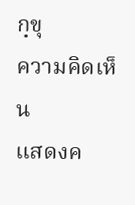กฺขุ
ความคิดเห็น
แสดงค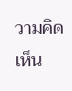วามคิดเห็น